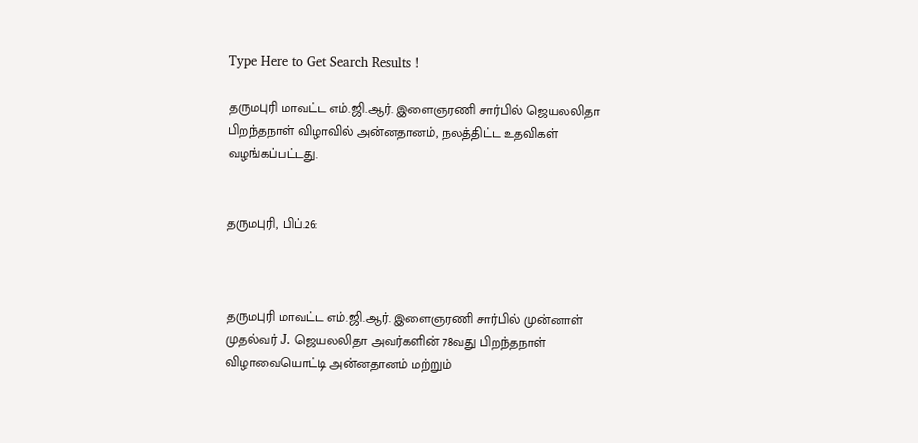Type Here to Get Search Results !

தருமபுரி மாவட்ட எம்.ஜி.ஆர். இளைஞரணி சார்பில் ஜெயலலிதா பிறந்தநாள் விழாவில் அன்னதானம், நலத்திட்ட உதவிகள் வழங்கப்பட்டது.


தருமபுரி, பிப்.26:



தருமபுரி மாவட்ட எம்.ஜி.ஆர். இளைஞரணி சார்பில் முன்னாள் முதல்வர் J. ஜெயலலிதா அவர்களின் 78வது பிறந்தநாள் விழாவையொட்டி அன்னதானம் மற்றும்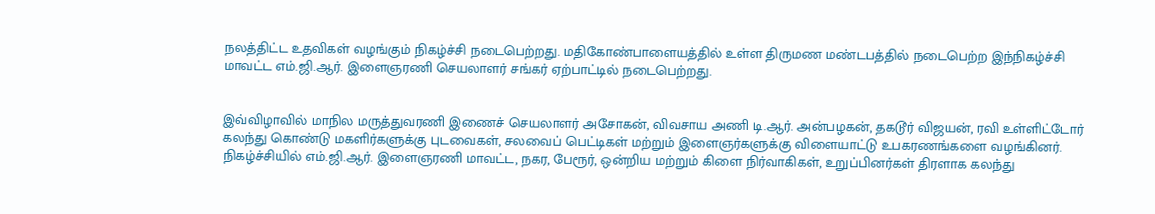நலத்திட்ட உதவிகள் வழங்கும் நிகழ்ச்சி நடைபெற்றது. மதிகோண்பாளையத்தில் உள்ள திருமண மண்டபத்தில் நடைபெற்ற இந்நிகழ்ச்சி மாவட்ட எம்.ஜி.ஆர். இளைஞரணி செயலாளர் சங்கர் ஏற்பாட்டில் நடைபெற்றது.


இவ்விழாவில் மாநில மருத்துவரணி இணைச் செயலாளர் அசோகன், விவசாய அணி டி.ஆர். அன்பழகன், தகடூர் விஜயன், ரவி உள்ளிட்டோர் கலந்து கொண்டு மகளிர்களுக்கு புடவைகள், சலவைப் பெட்டிகள் மற்றும் இளைஞர்களுக்கு விளையாட்டு உபகரணங்களை வழங்கினர். நிகழ்ச்சியில் எம்.ஜி.ஆர். இளைஞரணி மாவட்ட, நகர, பேரூர், ஒன்றிய மற்றும் கிளை நிர்வாகிகள், உறுப்பினர்கள் திரளாக கலந்து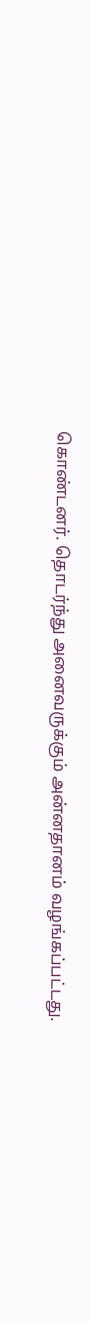கொண்டனர். தொடர்ந்து அனைவருக்கும் அன்னதானம் வழங்கப்பட்டது.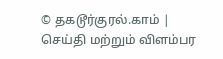© தகடூர்குரல்.காம் | செய்தி மற்றும் விளம்பர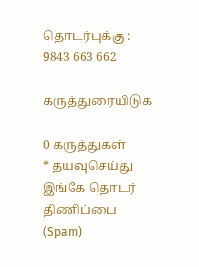தொடர்புக்கு : 9843 663 662

கருத்துரையிடுக

0 கருத்துகள்
* தயவுசெய்து இங்கே தொடர் திணிப்பை (Spam)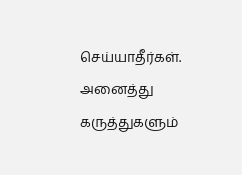செய்யாதீர்கள். அனைத்து கருத்துகளும்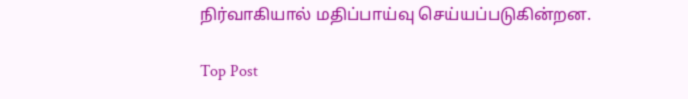நிர்வாகியால் மதிப்பாய்வு செய்யப்படுகின்றன.

Top Post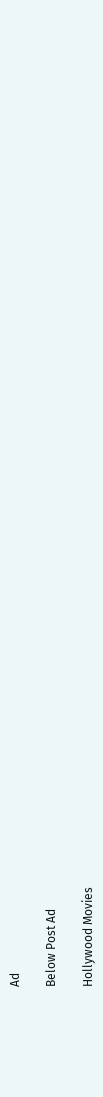Ad

Below Post Ad

Hollywood Movies